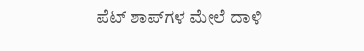ಪೆಟ್ ಶಾಪ್‌ಗಳ ಮೇಲೆ ದಾಳಿ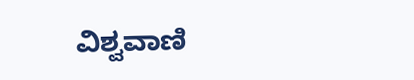ವಿಶ್ವವಾಣಿ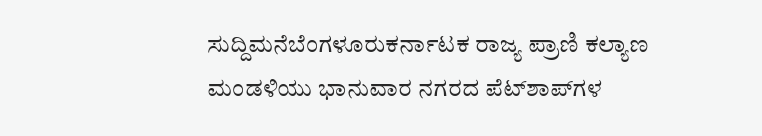ಸುದ್ದಿಮನೆಬೆಂಗಳೂರುಕರ್ನಾಟಕ ರಾಜ್ಯ ಪ್ರಾಣಿ ಕಲ್ಯಾಣ ಮಂಡಳಿಯು ಭಾನುವಾರ ನಗರದ ಪೆಟ್‌ಶಾಪ್‌ಗಳ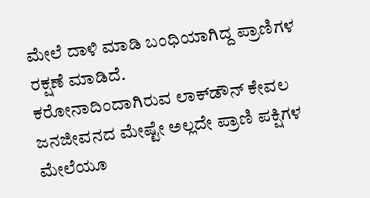ಮೇಲೆ ದಾಳಿ ಮಾಡಿ ಬಂಧಿಯಾಗಿದ್ದ ಪ್ರಾಣಿಗಳ ರಕ್ಷಣೆ ಮಾಡಿದೆ.
ಕರೋನಾದಿಂದಾಗಿರುವ ಲಾಕ್‌ಡೌನ್ ಕೇವಲ ಜನಜೀವನದ ಮೇಷ್ಟೇ ಅಲ್ಲದೇ ಪ್ರಾಣಿ ಪಕ್ಷಿಗಳ ಮೇಲೆಯೂ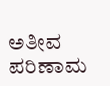ಅತೀವ ಪರಿಣಾಮ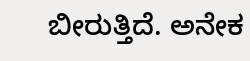ಬೀರುತ್ತಿದೆ. ಅನೇಕ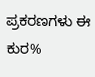ಪ್ರಕರಣಗಳು ಈ ಕುರ%